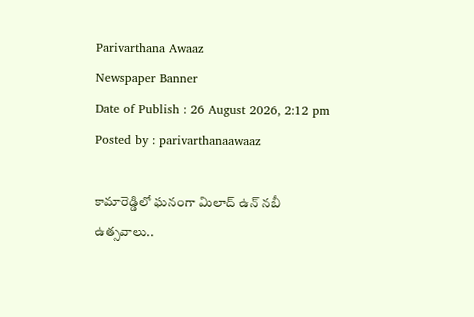Parivarthana Awaaz
Newspaper Banner
Date of Publish : 26 August 2026, 2:12 pm Posted by : parivarthanaawaaz

కామారెడ్డిలో ఘనంగా మిలాద్ ఉన్ నబీ ఉత్సవాలు..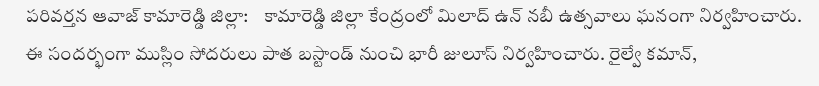పరివర్తన ఆవాజ్ కామారెడ్డి జిల్లా:    కామారెడ్డి జిల్లా కేంద్రంలో మిలాద్‌ ఉన్‌ నబీ ఉత్సవాలు ఘనంగా నిర్వహించారు. ఈ సందర్భంగా ముస్లిం సోదరులు పాత బస్టాండ్‌ నుంచి భారీ జులూస్‌ నిర్వహించారు. రైల్వే కమాన్‌,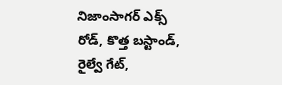నిజాంసాగర్‌ ఎక్స్‌ రోడ్‌, కొత్త బస్టాండ్‌, రైల్వే గేట్‌,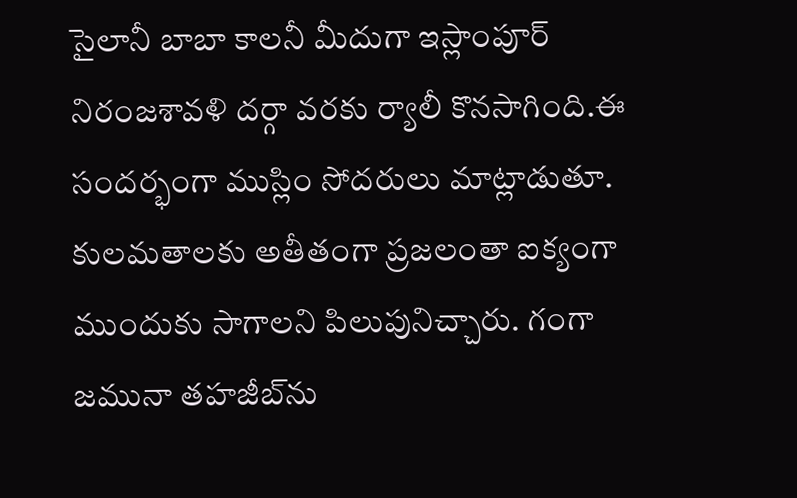సైలానీ బాబా కాలనీ మీదుగా ఇస్లాంపూర్‌ నిరంజశావళి దర్గా వరకు ర్యాలీ కొనసాగింది.ఈ సందర్భంగా ముస్లిం సోదరులు మాట్లాడుతూ. కులమతాలకు అతీతంగా ప్రజలంతా ఐక్యంగా ముందుకు సాగాలని పిలుపునిచ్చారు. గంగా జమునా తహజీబ్‌ను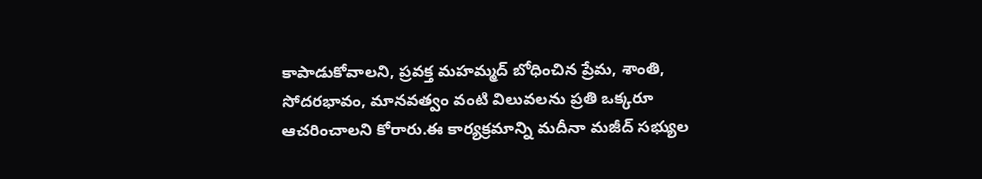కాపాడుకోవాలని, ప్రవక్త మహమ్మద్‌ బోధించిన ప్రేమ, శాంతి, సోదరభావం, మానవత్వం వంటి విలువలను ప్రతి ఒక్కరూ ఆచరించాలని కోరారు.ఈ కార్యక్రమాన్ని మదీనా మజీద్‌ సభ్యుల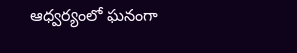ఆధ్వర్యంలో ఘనంగా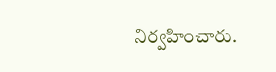నిర్వహించారు.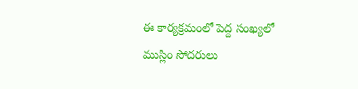ఈ కార్యక్రమంలో పెద్ద సంఖ్యలో ముస్లిం సోదరులు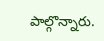పాల్గొన్నారు.